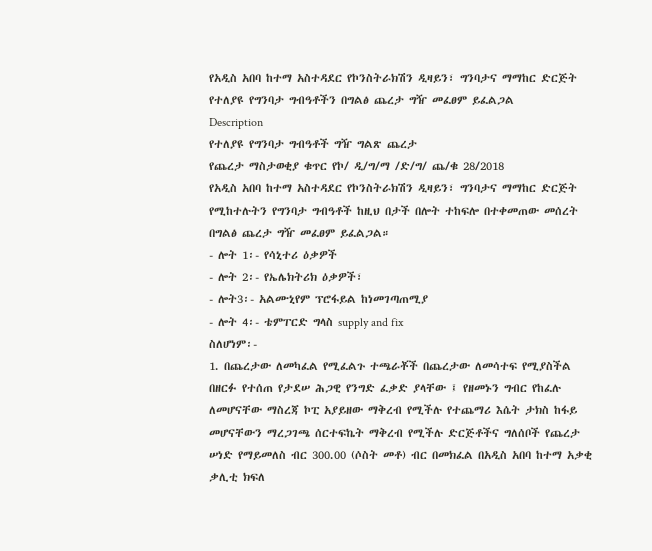የአዲስ አበባ ከተማ አስተዳደር የኮንስትራክሽን ዲዛይን፣ ግንባታና ማማከር ድርጅት የተለያዩ የግንባታ ግብዓቶችን በግልፅ ጨረታ ግዥ መፈፀም ይፈልጋል
Description
የተለያዩ የግንባታ ግብዓቶች ግዥ ግልጽ ጨረታ
የጨረታ ማስታወቂያ ቁጥር የኮ/ ዲ/ግ/ማ /ድ/ግ/ ጨ/ቁ 28/2018
የአዲስ አበባ ከተማ አስተዳደር የኮንስትራክሽን ዲዛይን፣ ግንባታና ማማከር ድርጅት የሚከተሉትን የግንባታ ግብዓቶች ከዚህ በታች በሎት ተከፍሎ በተቀመጠው መሰረት በግልፅ ጨረታ ግዥ መፈፀም ይፈልጋል።
- ሎት 1፡- የሳኒተሪ ዕቃዎች
- ሎት 2፡- የኤሌክትሪክ ዕቃዎች፣
- ሎት3፡- አልሙኒየም ፕሮፋይል ከነመገጣጠሚያ
- ሎት 4፡- ቴምፐርድ ግላስ supply and fix
ስለሆነም፡-
1. በጨረታው ለመካፈል የሚፈልጉ ተጫራቾች በጨረታው ለመሳተፍ የሚያስችል በዘርፉ የተሰጠ የታደሠ ሕጋዊ የንግድ ፈቃድ ያላቸው ፤ የዘመኑን ግብር የከፈሉ ለመሆናቸው ማስረጃ ኮፒ አያይዘው ማቅረብ የሚችሉ የተጨማሪ እሴት ታክስ ከፋይ መሆናቸውን ማረጋገጫ ሰርተፍኬት ማቅረብ የሚችሉ ድርጅቶችና ግለሰቦች የጨረታ ሠነድ የማይመለስ ብር 300.00 (ሶስት መቶ) ብር በመክፈል በአዲስ አበባ ከተማ አቃቂ ቃሊቲ ክፍለ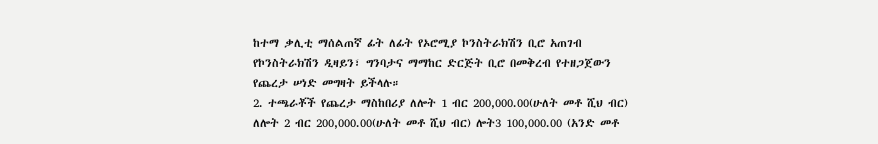ከተማ ቃሊቲ ማሰልጠኛ ፊት ለፊት የኦሮሚያ ኮንስትራክሽን ቢሮ አጠገብ የኮንስትራክሽን ዲዛይን፣ ግንባታና ማማከር ድርጅት ቢሮ በመቅረብ የተዘጋጀውን የጨረታ ሠነድ መግዛት ይችላሉ።
2. ተጫራቾች የጨረታ ማስከበሪያ ለሎት 1 ብር 200,000.00(ሁለት መቶ ሺህ ብር) ለሎት 2 ብር 200,000.00(ሁለት መቶ ሺህ ብር) ሎት3 100,000.00 (አንድ መቶ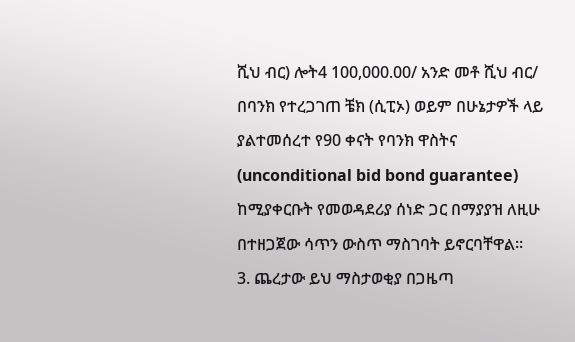ሺህ ብር) ሎት4 100,000.00/ አንድ መቶ ሺህ ብር/ በባንክ የተረጋገጠ ቼክ (ሲፒኦ) ወይም በሁኔታዎች ላይ ያልተመሰረተ የ90 ቀናት የባንክ ዋስትና (unconditional bid bond guarantee) ከሚያቀርቡት የመወዳደሪያ ሰነድ ጋር በማያያዝ ለዚሁ በተዘጋጀው ሳጥን ውስጥ ማስገባት ይኖርባቸዋል።
3. ጨረታው ይህ ማስታወቂያ በጋዜጣ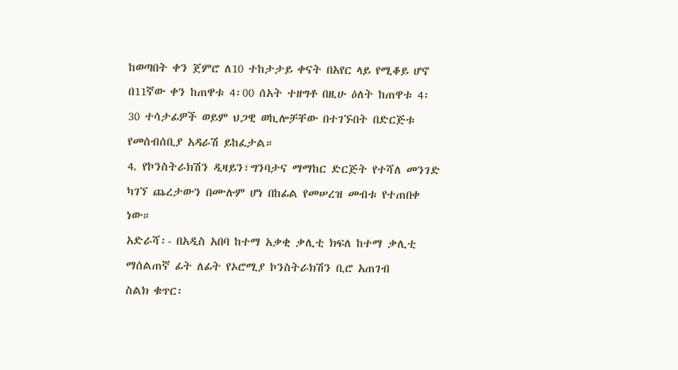ከወጣበት ቀን ጀምሮ ለ10 ተከታታይ ቀናት በአየር ላይ የሚቆይ ሆኖ በ11ኛው ቀን ከጠዋቱ 4፡00 ሰአት ተዘግቶ በዚሁ ዕለት ከጠዋቱ 4፡30 ተሳታፊዎች ወይም ህጋዊ ወኪሎቻቸው በተገኙበት በድርጅቱ የመሰብሰቢያ አዳራሽ ይከፈታል።
4. የኮንስትራክሽን ዲዛይን፣ግንባታና ማማከር ድርጅት የተሻለ መንገድ ካገኘ ጨረታውን በሙሉም ሆነ በከፊል የመሠረዝ መብቱ የተጠበቀ ነው።
አድራሻ፡- በአዲስ አበባ ከተማ አቃቂ ቃሊቲ ክፍለ ከተማ ቃሊቲ ማሰልጠኛ ፊት ለፊት የኦሮሚያ ኮንስትራክሽን ቢሮ አጠገብ
ስልክ ቁጥር፡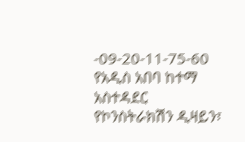-09-20-11-75-60
የአዲስ አበባ ከተማ አስተዳደር የኮንስትራክሽን ዲዛይን፣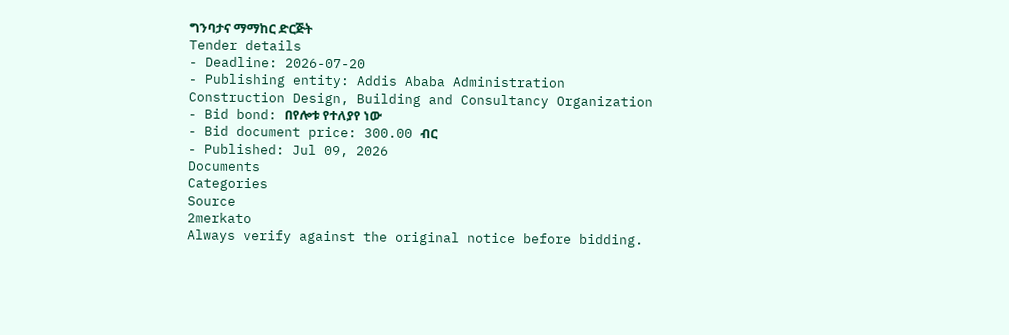ግንባታና ማማከር ድርጅት
Tender details
- Deadline: 2026-07-20
- Publishing entity: Addis Ababa Administration Construction Design, Building and Consultancy Organization
- Bid bond: በየሎቱ የተለያየ ነው
- Bid document price: 300.00 ብር
- Published: Jul 09, 2026
Documents
Categories
Source
2merkato
Always verify against the original notice before bidding.